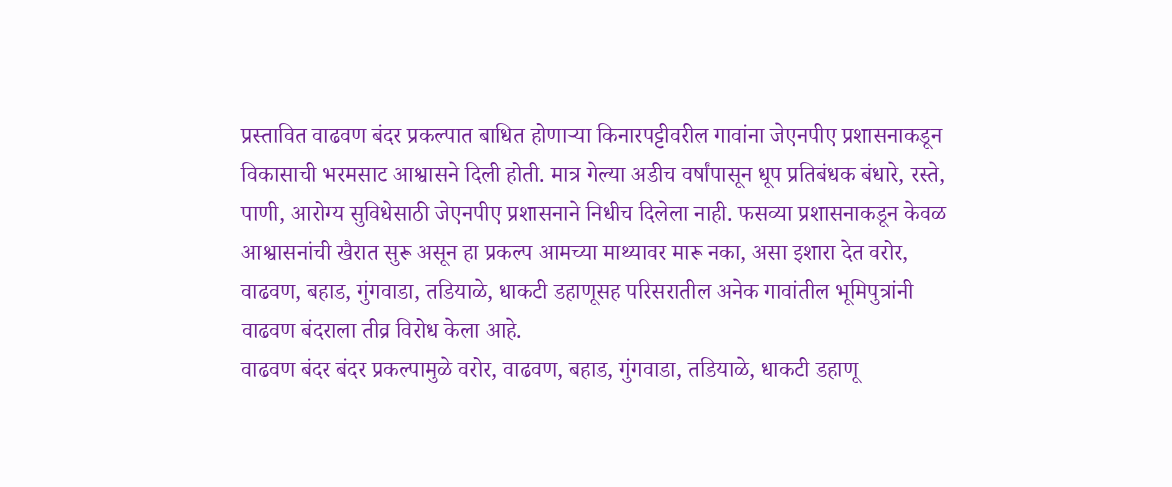प्रस्तावित वाढवण बंदर प्रकल्पात बाधित होणाऱ्या किनारपट्टीवरील गावांना जेएनपीए प्रशासनाकडून विकासाची भरमसाट आश्वासने दिली होती. मात्र गेल्या अडीच वर्षांपासून धूप प्रतिबंधक बंधारे, रस्ते, पाणी, आरोग्य सुविधेसाठी जेएनपीए प्रशासनाने निधीच दिलेला नाही. फसव्या प्रशासनाकडून केवळ आश्वासनांची खैरात सुरू असून हा प्रकल्प आमच्या माथ्यावर मारू नका, असा इशारा देत वरोर, वाढवण, बहाड, गुंगवाडा, तडियाळे, धाकटी डहाणूसह परिसरातील अनेक गावांतील भूमिपुत्रांनी वाढवण बंदराला तीव्र विरोध केला आहे.
वाढवण बंदर बंदर प्रकल्पामुळे वरोर, वाढवण, बहाड, गुंगवाडा, तडियाळे, धाकटी डहाणू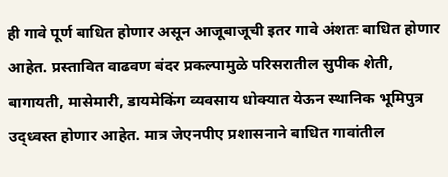ही गावे पूर्ण बाधित होणार असून आजूबाजूची इतर गावे अंशतः बाधित होणार आहेत. प्रस्तावित वाढवण बंदर प्रकल्पामुळे परिसरातील सुपीक शेती, बागायती, मासेमारी, डायमेकिंग व्यवसाय धोक्यात येऊन स्थानिक भूमिपुत्र उद्ध्वस्त होणार आहेत. मात्र जेएनपीए प्रशासनाने बाधित गावांतील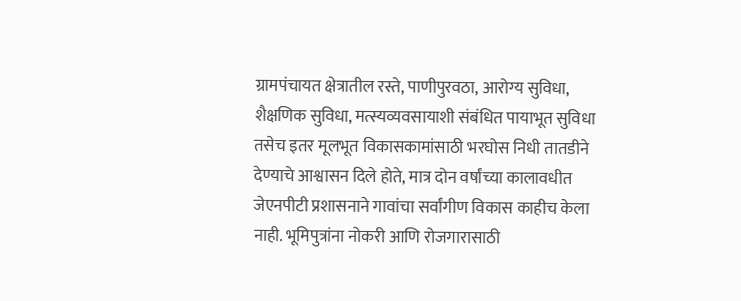ग्रामपंचायत क्षेत्रातील रस्ते, पाणीपुरवठा, आरोग्य सुविधा, शैक्षणिक सुविधा, मत्स्यव्यवसायाशी संबंधित पायाभूत सुविधा तसेच इतर मूलभूत विकासकामांसाठी भरघोस निधी तातडीने देण्याचे आश्वासन दिले होते, मात्र दोन वर्षांच्या कालावधीत जेएनपीटी प्रशासनाने गावांचा सर्वांगीण विकास काहीच केला नाही. भूमिपुत्रांना नोकरी आणि रोजगारासाठी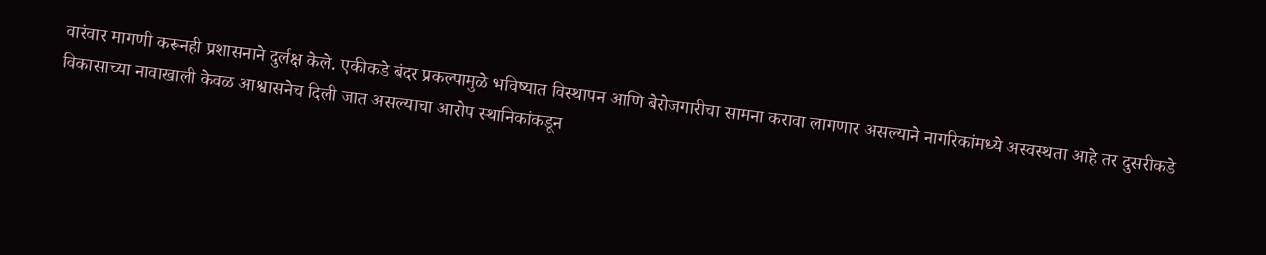वारंवार मागणी करूनही प्रशासनाने दुर्लक्ष केले. एकीकडे बंदर प्रकल्पामुळे भविष्यात विस्थापन आणि बेरोजगारीचा सामना करावा लागणार असल्याने नागरिकांमध्ये अस्वस्थता आहे तर दुसरीकडे विकासाच्या नावाखाली केवळ आश्वासनेच दिली जात असल्याचा आरोप स्थानिकांकडून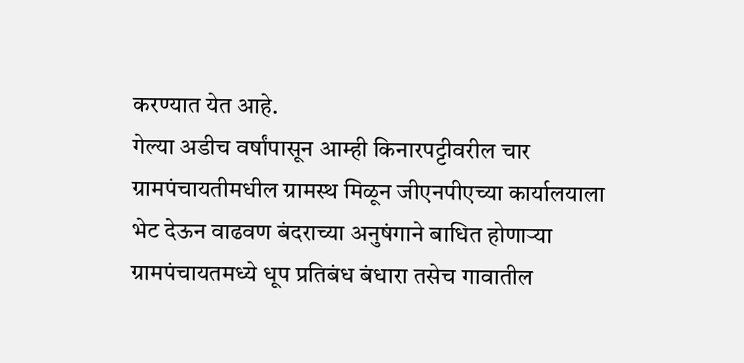करण्यात येत आहे.
गेल्या अडीच वर्षांपासून आम्ही किनारपट्टीवरील चार ग्रामपंचायतीमधील ग्रामस्थ मिळून जीएनपीएच्या कार्यालयाला भेट देऊन वाढवण बंदराच्या अनुषंगाने बाधित होणाऱ्या ग्रामपंचायतमध्ये धूप प्रतिबंध बंधारा तसेच गावातील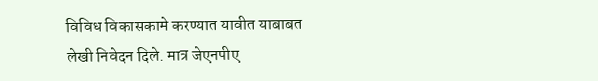विविध विकासकामे करण्यात यावीत याबाबत लेखी निवेदन दिले. मात्र जेएनपीए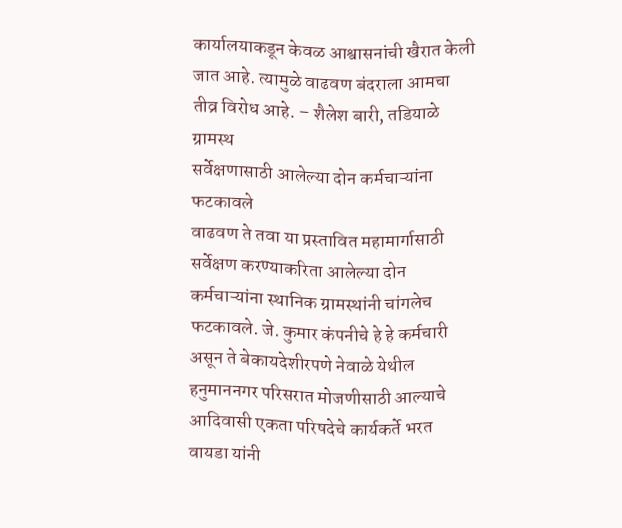कार्यालयाकडून केवळ आश्वासनांची खैरात केली जात आहे. त्यामुळे वाढवण बंदराला आमचा तीव्र विरोध आहे. – शैलेश बारी, तडियाळे ग्रामस्थ
सर्वेक्षणासाठी आलेल्या दोन कर्मचाऱ्यांना फटकावले
वाढवण ते तवा या प्रस्तावित महामार्गासाठी सर्वेक्षण करण्याकरिता आलेल्या दोन कर्मचाऱ्यांना स्थानिक ग्रामस्थांनी चांगलेच फटकावले. जे. कुमार कंपनीचे हे हे कर्मचारी असून ते बेकायदेशीरपणे नेवाळे येथील हनुमाननगर परिसरात मोजणीसाठी आल्याचे आदिवासी एकता परिषदेचे कार्यकर्ते भरत वायडा यांनी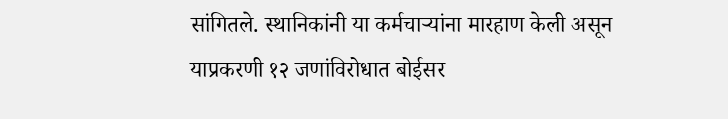सांगितले. स्थानिकांनी या कर्मचाऱ्यांना मारहाण केली असून याप्रकरणी १२ जणांविरोधात बोईसर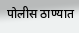पोलीस ठाण्यात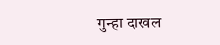गुन्हा दाखल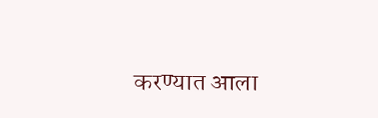करण्यात आला